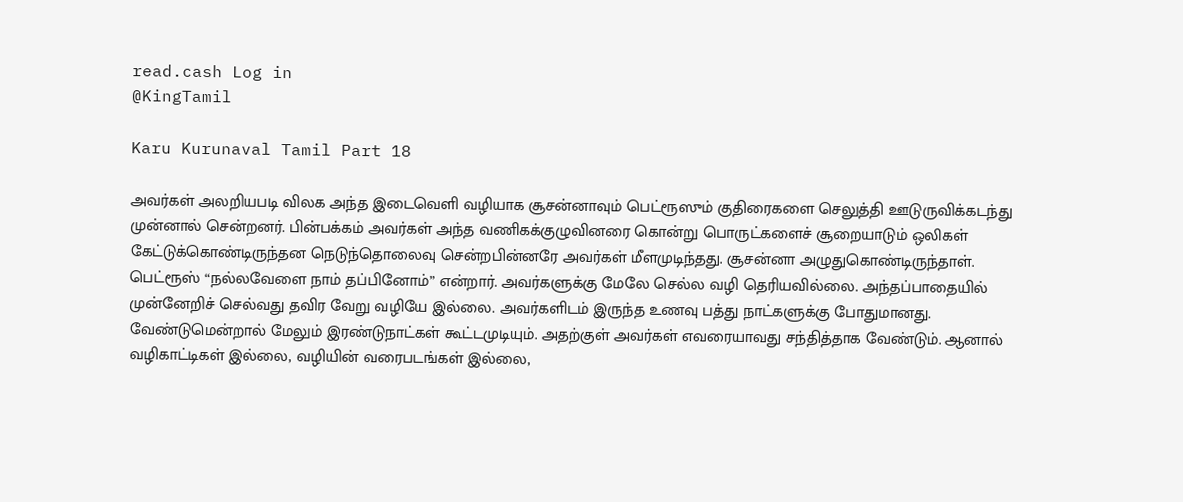read.cash Log in
@KingTamil

Karu Kurunaval Tamil Part 18

அவர்கள் அலறியபடி விலக அந்த இடைவெளி வழியாக சூசன்னாவும் பெட்ரூஸும் குதிரைகளை செலுத்தி ஊடுருவிக்கடந்து முன்னால் சென்றனர். பின்பக்கம் அவர்கள் அந்த வணிகக்குழுவினரை கொன்று பொருட்களைச் சூறையாடும் ஒலிகள் கேட்டுக்கொண்டிருந்தன நெடுந்தொலைவு சென்றபின்னரே அவர்கள் மீளமுடிந்தது. சூசன்னா அழுதுகொண்டிருந்தாள். பெட்ரூஸ் “நல்லவேளை நாம் தப்பினோம்” என்றார். அவர்களுக்கு மேலே செல்ல வழி தெரியவில்லை. அந்தப்பாதையில் முன்னேறிச் செல்வது தவிர வேறு வழியே இல்லை. அவர்களிடம் இருந்த உணவு பத்து நாட்களுக்கு போதுமானது. வேண்டுமென்றால் மேலும் இரண்டுநாட்கள் கூட்டமுடியும். அதற்குள் அவர்கள் எவரையாவது சந்தித்தாக வேண்டும். ஆனால் வழிகாட்டிகள் இல்லை, வழியின் வரைபடங்கள் இல்லை,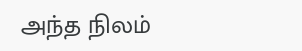அந்த நிலம்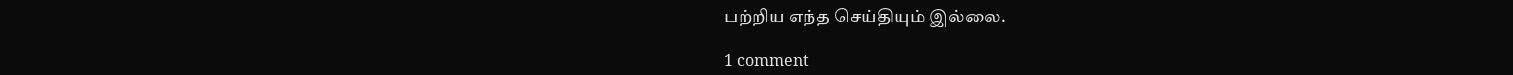பற்றிய எந்த செய்தியும் இல்லை.

1 comment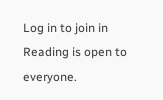Log in to join in Reading is open to everyone.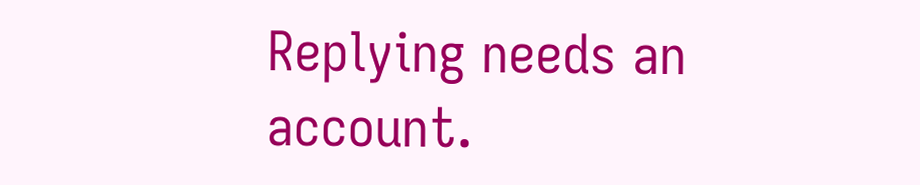Replying needs an account.